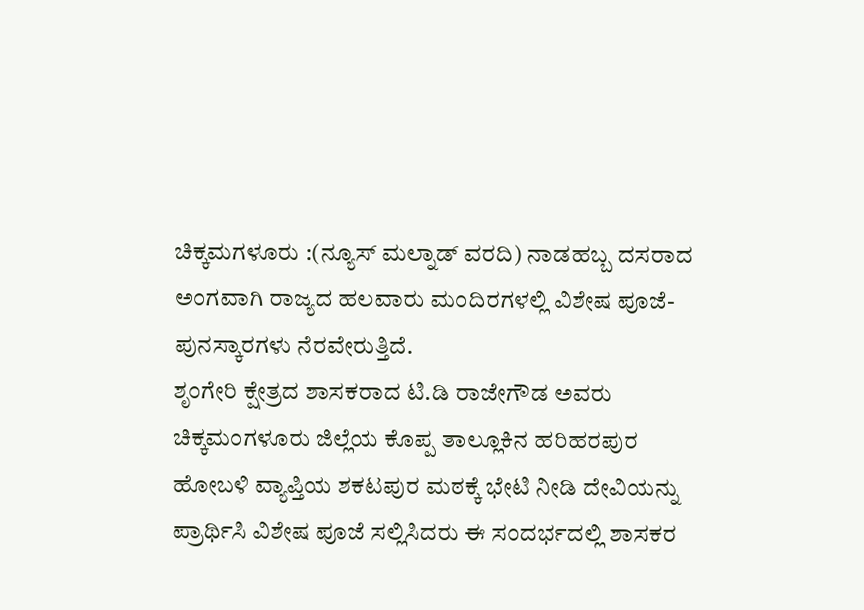ಚಿಕ್ಕಮಗಳೂರು :(ನ್ಯೂಸ್ ಮಲ್ನಾಡ್ ವರದಿ) ನಾಡಹಬ್ಬ ದಸರಾದ ಅಂಗವಾಗಿ ರಾಜ್ಯದ ಹಲವಾರು ಮಂದಿರಗಳಲ್ಲಿ ವಿಶೇಷ ಪೂಜೆ-ಪುನಸ್ಕಾರಗಳು ನೆರವೇರುತ್ತಿದೆ.
ಶೃಂಗೇರಿ ಕ್ಷೇತ್ರದ ಶಾಸಕರಾದ ಟಿ.ಡಿ ರಾಜೇಗೌಡ ಅವರು ಚಿಕ್ಕಮಂಗಳೂರು ಜಿಲ್ಲೆಯ ಕೊಪ್ಪ ತಾಲ್ಲೂಕಿನ ಹರಿಹರಪುರ ಹೋಬಳಿ ವ್ಯಾಪ್ತಿಯ ಶಕಟಪುರ ಮಠಕ್ಕೆ ಭೇಟಿ ನೀಡಿ ದೇವಿಯನ್ನು ಪ್ರಾರ್ಥಿಸಿ ವಿಶೇಷ ಪೂಜೆ ಸಲ್ಲಿಸಿದರು ಈ ಸಂದರ್ಭದಲ್ಲಿ ಶಾಸಕರ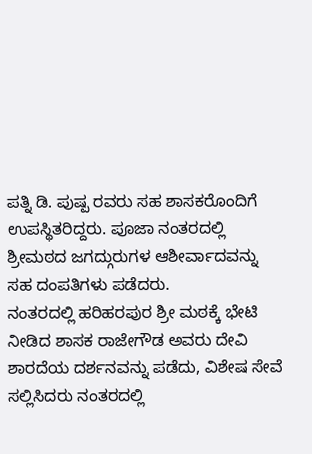ಪತ್ನಿ ಡಿ. ಪುಷ್ಪ ರವರು ಸಹ ಶಾಸಕರೊಂದಿಗೆ ಉಪಸ್ಥಿತರಿದ್ದರು. ಪೂಜಾ ನಂತರದಲ್ಲಿ ಶ್ರೀಮಠದ ಜಗದ್ಗುರುಗಳ ಆಶೀರ್ವಾದವನ್ನು ಸಹ ದಂಪತಿಗಳು ಪಡೆದರು.
ನಂತರದಲ್ಲಿ ಹರಿಹರಪುರ ಶ್ರೀ ಮಠಕ್ಕೆ ಭೇಟಿ ನೀಡಿದ ಶಾಸಕ ರಾಜೇಗೌಡ ಅವರು ದೇವಿ ಶಾರದೆಯ ದರ್ಶನವನ್ನು ಪಡೆದು, ವಿಶೇಷ ಸೇವೆ ಸಲ್ಲಿಸಿದರು ನಂತರದಲ್ಲಿ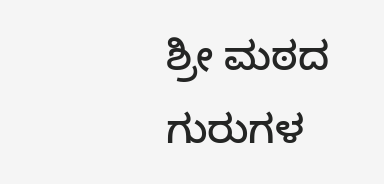ಶ್ರೀ ಮಠದ ಗುರುಗಳ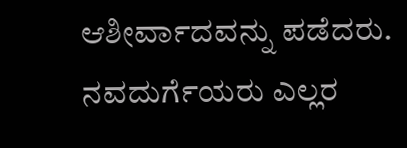ಆಶೀರ್ವಾದವನ್ನು ಪಡೆದರು.
ನವದುರ್ಗೆಯರು ಎಲ್ಲರ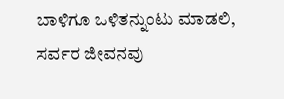ಬಾಳಿಗೂ ಒಳಿತನ್ನುಂಟು ಮಾಡಲಿ, ಸರ್ವರ ಜೀವನವು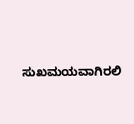ಸುಖಮಯವಾಗಿರಲಿ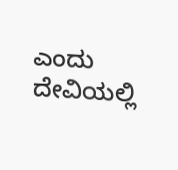ಎಂದು ದೇವಿಯಲ್ಲಿ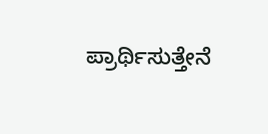ಪ್ರಾರ್ಥಿಸುತ್ತೇನೆ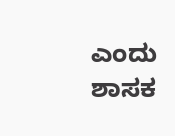ಎಂದು ಶಾಸಕ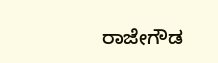ರಾಜೇಗೌಡ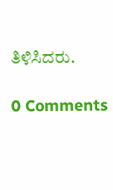ತಿಳಿಸಿದರು.

0 Comments